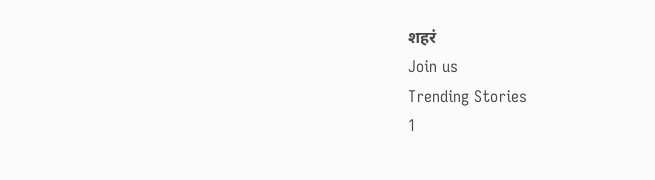शहरं
Join us
Trending Stories
1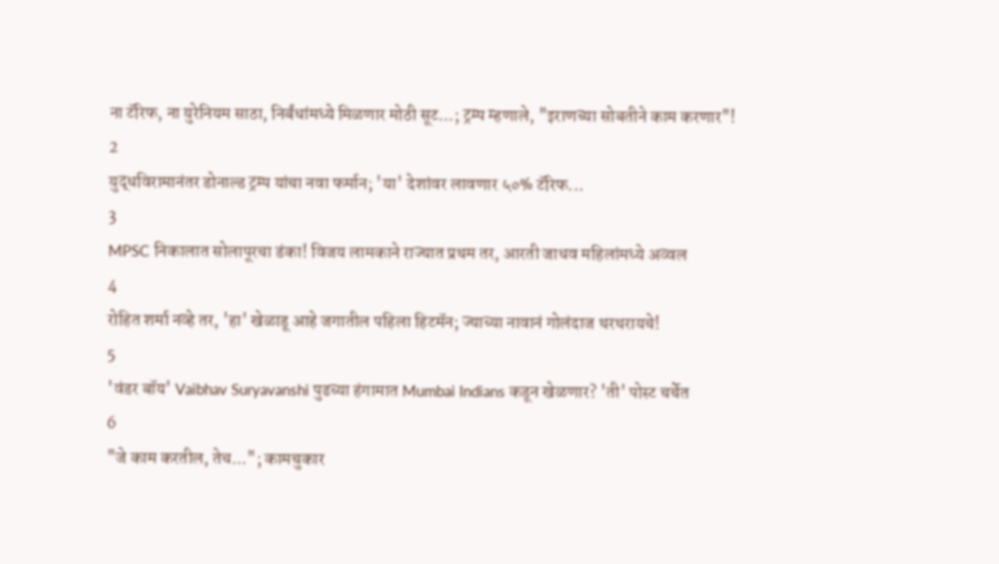ना टॅरिफ, ना युरेनियम साठा, निर्बंधांमध्ये मिळणार मोठी सूट...; ट्रम्प म्हणाले, "इराणच्या सोबतीने काम करणार"!
2
युद्धविरामानंतर डोनाल्ड ट्रम्प यांचा नवा फर्मान; 'या' देशांवर लावणार ५०% टॅरिफ...
3
MPSC निकालात सोलापूरचा डंका! विजय लामकाने राज्यात प्रथम तर, आरती जाधव महिलांमध्ये अव्वल
4
रोहित शर्मा नव्हे तर, 'हा' खेळाडू आहे जगातील पहिला हिटमॅन; ज्याच्या नावानं गोलंदाज थरथरायचे!
5
'वंडर बॉय' Vaibhav Suryavanshi पुढच्या हंगामात Mumbai Indians कडून खेळणार? 'ती' पोस्ट चर्चेत
6
"जे काम करतील, तेच..."; कामचुकार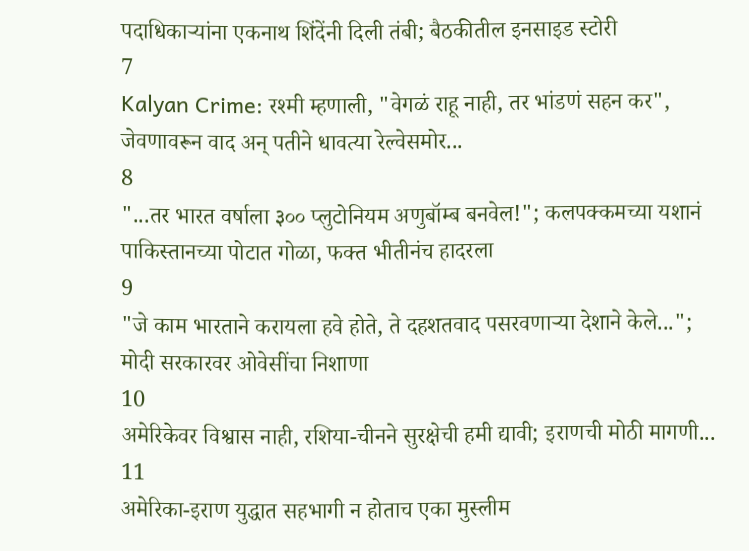पदाधिकाऱ्यांना एकनाथ शिंदेंनी दिली तंबी; बैठकीतील इनसाइड स्टोरी
7
Kalyan Crime: रश्मी म्हणाली, "वेगळं राहू नाही, तर भांडणं सहन कर", जेवणावरून वाद अन् पतीने धावत्या रेल्वेसमोर...
8
"...तर भारत वर्षाला ३०० प्लुटोनियम अणुबॉम्ब बनवेल!"; कलपक्कमच्या यशानं पाकिस्तानच्या पोटात गोळा, फक्त भीतीनंच हादरला
9
"जे काम भारताने करायला हवे होते, ते दहशतवाद पसरवणाऱ्या देशाने केले..."; मोदी सरकारवर ओवेसींचा निशाणा
10
अमेरिकेवर विश्वास नाही, रशिया-चीनने सुरक्षेची हमी द्यावी; इराणची मोठी मागणी...
11
अमेरिका-इराण युद्धात सहभागी न होताच एका मुस्लीम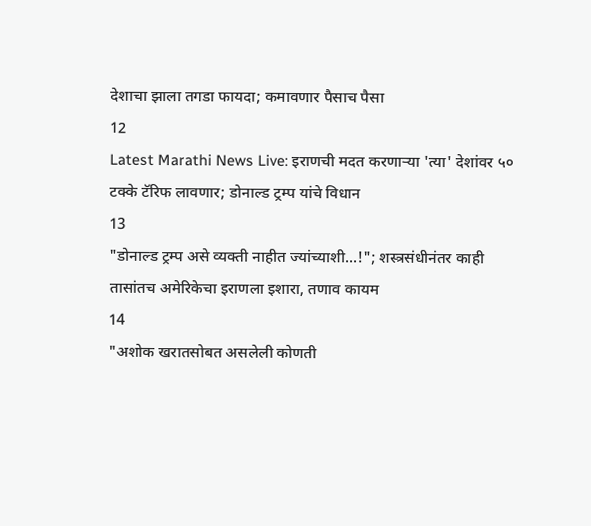देशाचा झाला तगडा फायदा; कमावणार पैसाच पैसा
12
Latest Marathi News Live: इराणची मदत करणाऱ्या 'त्या' देशांवर ५० टक्के टॅरिफ लावणार; डोनाल्ड ट्रम्प यांचे विधान
13
"डोनाल्ड ट्रम्प असे व्यक्ती नाहीत ज्यांच्याशी...!"; शस्त्रसंधीनंतर काही तासांतच अमेरिकेचा इराणला इशारा, तणाव कायम
14
"अशोक खरातसोबत असलेली कोणती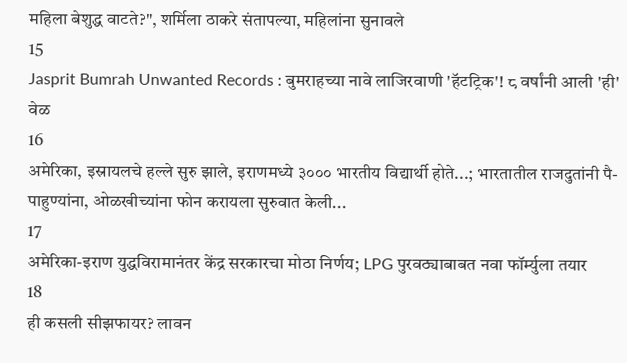महिला बेशुद्ध वाटते?", शर्मिला ठाकरे संतापल्या, महिलांना सुनावले
15
Jasprit Bumrah Unwanted Records : बुमराहच्या नावे लाजिरवाणी 'हॅटट्रिक'! ८ वर्षांनी आली 'ही' वेळ
16
अमेरिका, इस्रायलचे हल्ले सुरु झाले, इराणमध्ये ३००० भारतीय विद्यार्थी होते...; भारतातील राजदुतांनी पै-पाहुण्यांना, ओळखीच्यांना फोन करायला सुरुवात केली...
17
अमेरिका-इराण युद्धविरामानंतर केंद्र सरकारचा मोठा निर्णय; LPG पुरवठ्याबाबत नवा फॉर्म्युला तयार
18
ही कसली सीझफायर? लावन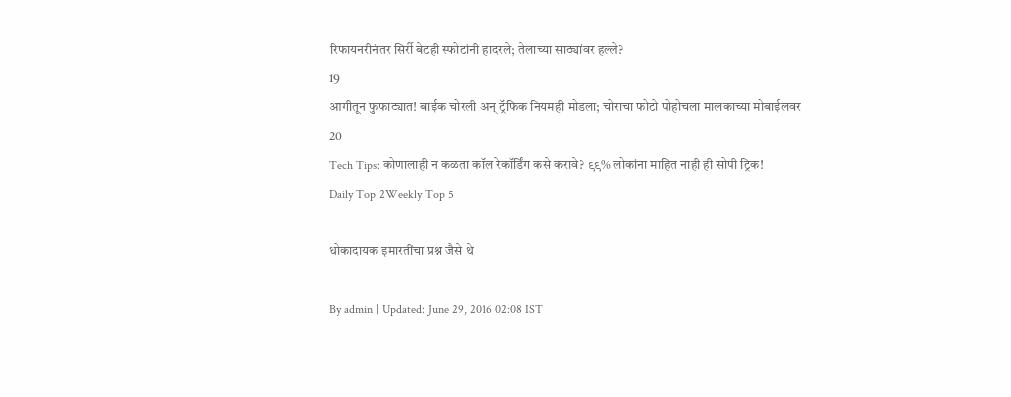रिफायनरीनंतर सिर्री बेटही स्फोटांनी हादरले; तेलाच्या साठ्यांवर हल्ले?
19
आगीतून फुफाट्यात! बाईक चोरली अन् ट्रॅफिक नियमही मोडला; चोराचा फोटो पोहोचला मालकाच्या मोबाईलवर
20
Tech Tips: कोणालाही न कळता कॉल रेकॉर्डिंग कसे करावे? ९९% लोकांना माहित नाही ही सोपी ट्रिक!
Daily Top 2Weekly Top 5

धोकादायक इमारतींचा प्रश्न जैसे थे

By admin | Updated: June 29, 2016 02:08 IST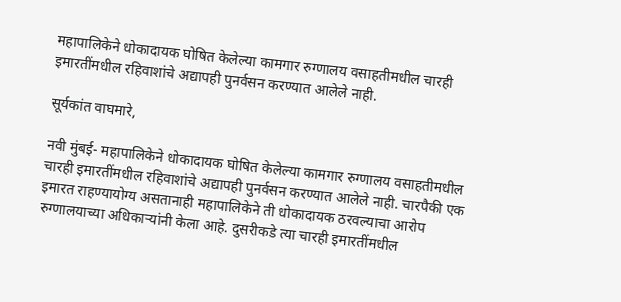महापालिकेने धोकादायक घोषित केलेल्या कामगार रुग्णालय वसाहतीमधील चारही इमारतींमधील रहिवाशांचे अद्यापही पुनर्वसन करण्यात आलेले नाही.

सूर्यकांत वाघमारे,

नवी मुंबई- महापालिकेने धोकादायक घोषित केलेल्या कामगार रुग्णालय वसाहतीमधील चारही इमारतींमधील रहिवाशांचे अद्यापही पुनर्वसन करण्यात आलेले नाही. चारपैकी एक इमारत राहण्यायोग्य असतानाही महापालिकेने ती धोकादायक ठरवल्याचा आरोप रुग्णालयाच्या अधिकाऱ्यांनी केला आहे. दुसरीकडे त्या चारही इमारतींमधील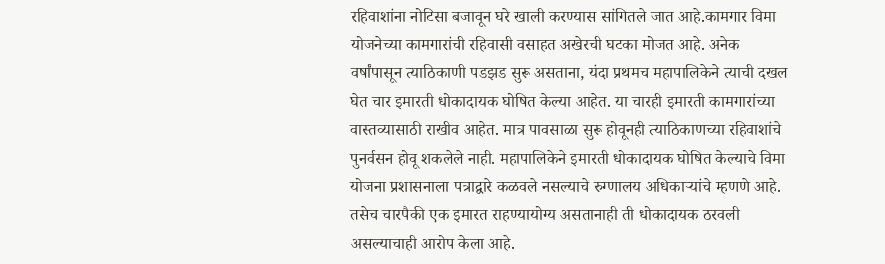रहिवाशांना नोटिसा बजावून घरे खाली करण्यास सांगितले जात आहे.कामगार विमा योजनेच्या कामगारांची रहिवासी वसाहत अखेरची घटका मोजत आहे. अनेक वर्षांपासून त्याठिकाणी पडझड सुरू असताना, यंदा प्रथमच महापालिकेने त्याची दखल घेत चार इमारती धोकादायक घोषित केल्या आहेत. या चारही इमारती कामगारांच्या वास्तव्यासाठी राखीव आहेत. मात्र पावसाळा सुरू होवूनही त्याठिकाणच्या रहिवाशांचे पुनर्वसन होवू शकलेले नाही. महापालिकेने इमारती धोकादायक घोषित केल्याचे विमा योजना प्रशासनाला पत्राद्वारे कळवले नसल्याचे रुग्णालय अधिकाऱ्यांचे म्हणणे आहे. तसेच चारपैकी एक इमारत राहण्यायोग्य असतानाही ती धोकादायक ठरवली असल्याचाही आरोप केला आहे.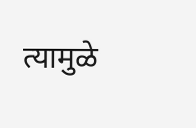त्यामुळे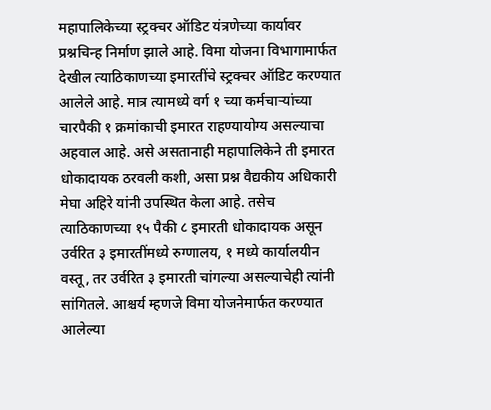महापालिकेच्या स्ट्रक्चर ऑडिट यंत्रणेच्या कार्यावर प्रश्नचिन्ह निर्माण झाले आहे. विमा योजना विभागामार्फत देखील त्याठिकाणच्या इमारतींचे स्ट्रक्चर ऑडिट करण्यात आलेले आहे. मात्र त्यामध्ये वर्ग १ च्या कर्मचाऱ्यांच्या चारपैकी १ क्रमांकाची इमारत राहण्यायोग्य असल्याचा अहवाल आहे. असे असतानाही महापालिकेने ती इमारत धोकादायक ठरवली कशी, असा प्रश्न वैद्यकीय अधिकारी मेघा अहिरे यांनी उपस्थित केला आहे. तसेच त्याठिकाणच्या १५ पैकी ८ इमारती धोकादायक असून उर्वरित ३ इमारतींमध्ये रुग्णालय, १ मध्ये कार्यालयीन वस्तू, तर उर्वरित ३ इमारती चांगल्या असल्याचेही त्यांनी सांगितले. आश्चर्य म्हणजे विमा योजनेमार्फत करण्यात आलेल्या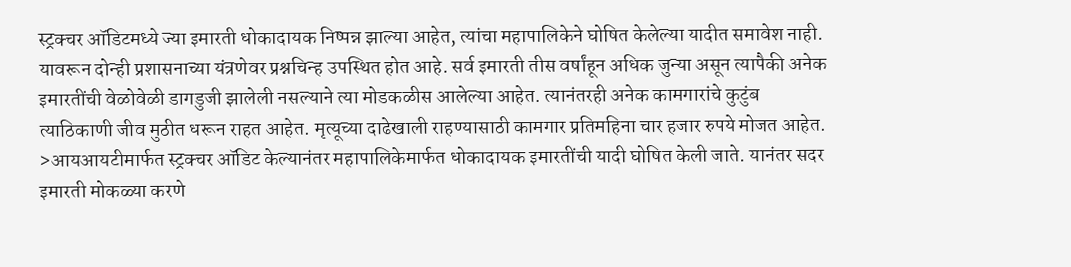स्ट्रक्चर ऑडिटमध्ये ज्या इमारती धोकादायक निष्पन्न झाल्या आहेत, त्यांचा महापालिकेने घोषित केलेल्या यादीत समावेश नाही. यावरून दोन्ही प्रशासनाच्या यंत्रणेवर प्रश्नचिन्ह उपस्थित होत आहे. सर्व इमारती तीस वर्षांहून अधिक जुन्या असून त्यापैकी अनेक इमारतींची वेळोवेळी डागडुजी झालेली नसल्याने त्या मोडकळीस आलेल्या आहेत. त्यानंतरही अनेक कामगारांचे कुटुंब त्याठिकाणी जीव मुठीत धरून राहत आहेत. मृत्यूच्या दाढेखाली राहण्यासाठी कामगार प्रतिमहिना चार हजार रुपये मोजत आहेत. >आयआयटीमार्फत स्ट्रक्चर ऑडिट केल्यानंतर महापालिकेमार्फत धोकादायक इमारतींची यादी घोषित केली जाते. यानंतर सदर इमारती मोकळ्या करणे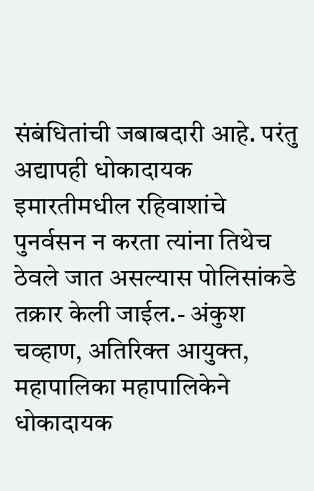संबंधितांची जबाबदारी आहे. परंतु अद्यापही धोकादायक इमारतीमधील रहिवाशांचे पुनर्वसन न करता त्यांना तिथेच ठेवले जात असल्यास पोलिसांकडे तक्रार केली जाईल.- अंकुश चव्हाण, अतिरिक्त आयुक्त, महापालिका महापालिकेने धोकादायक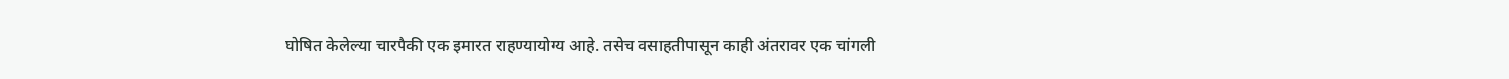घोषित केलेल्या चारपैकी एक इमारत राहण्यायोग्य आहे. तसेच वसाहतीपासून काही अंतरावर एक चांगली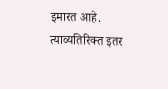इमारत आहे. त्याव्यतिरिक्त इतर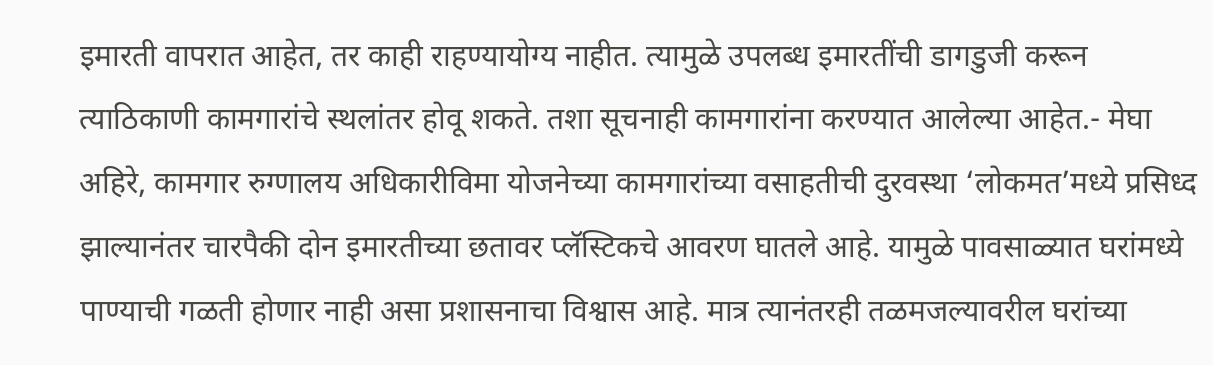इमारती वापरात आहेत, तर काही राहण्यायोग्य नाहीत. त्यामुळे उपलब्ध इमारतींची डागडुजी करून त्याठिकाणी कामगारांचे स्थलांतर होवू शकते. तशा सूचनाही कामगारांना करण्यात आलेल्या आहेत.- मेघा अहिरे, कामगार रुग्णालय अधिकारीविमा योजनेच्या कामगारांच्या वसाहतीची दुरवस्था ‘लोकमत’मध्ये प्रसिध्द झाल्यानंतर चारपैकी दोन इमारतीच्या छतावर प्लॅस्टिकचे आवरण घातले आहे. यामुळे पावसाळ्यात घरांमध्ये पाण्याची गळती होणार नाही असा प्रशासनाचा विश्वास आहे. मात्र त्यानंतरही तळमजल्यावरील घरांच्या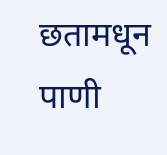छतामधून पाणी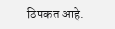ठिपकत आहे.